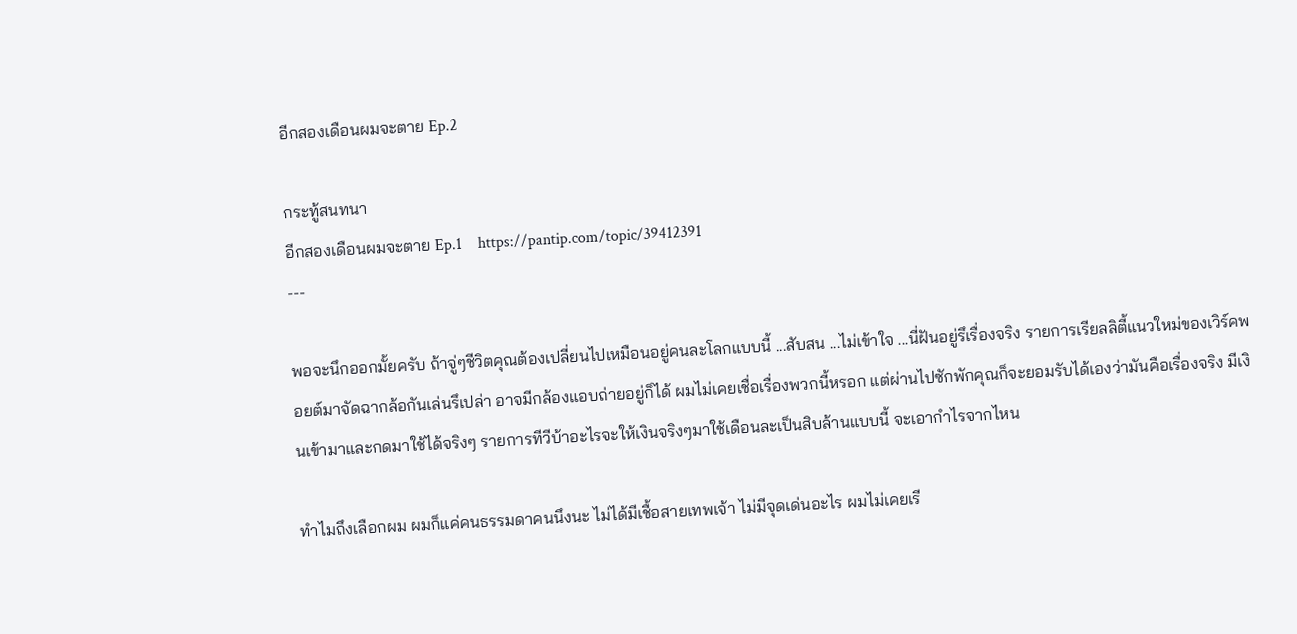อีกสองเดือนผมจะตาย Ep.2

กระทู้สนทนา
อีกสองเดือนผมจะตาย Ep.1    https://pantip.com/topic/39412391
---

พอจะนึกออกมั้ยครับ ถ้าจู่ๆชีวิตคุณต้องเปลี่ยนไปเหมือนอยู่คนละโลกแบบนี้ ...สับสน ...ไม่เข้าใจ ...นี่ฝันอยู่รึเรื่องจริง รายการเรียลลิตี้แนวใหม่ของเวิร์คพอยต์มาจัดฉากล้อกันเล่นรึเปล่า อาจมีกล้องแอบถ่ายอยู่ก็ได้ ผมไม่เคยเชื่อเรื่องพวกนี้หรอก แต่ผ่านไปซักพักคุณก็จะยอมรับได้เองว่ามันคือเรื่องจริง มีเงินเข้ามาและกดมาใช้ได้จริงๆ รายการทีวีบ้าอะไรจะให้เงินจริงๆมาใช้เดือนละเป็นสิบล้านแบบนี้ จะเอากำไรจากไหน

ทำไมถึงเลือกผม ผมก็แค่คนธรรมดาคนนึงนะ ไม่ได้มีเชื้อสายเทพเจ้า ไม่มีจุดเด่นอะไร ผมไม่เคยเรี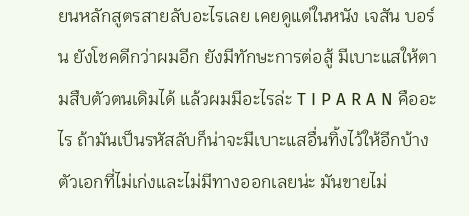ยนหลักสูตรสายลับอะไรเลย เคยดูแต่ในหนัง เจสัน บอร์น ยังโชคดีกว่าผมอีก ยังมีทักษะการต่อสู้ มีเบาะแสให้ตามสืบตัวตนเดิมได้ แล้วผมมีอะไรล่ะ T I P A R A N คืออะไร ถ้ามันเป็นรหัสลับก็น่าจะมีเบาะแสอื่นทิ้งไว้ให้อีกบ้าง ตัวเอกที่ไม่เก่งและไม่มีทางออกเลยน่ะ มันขายไม่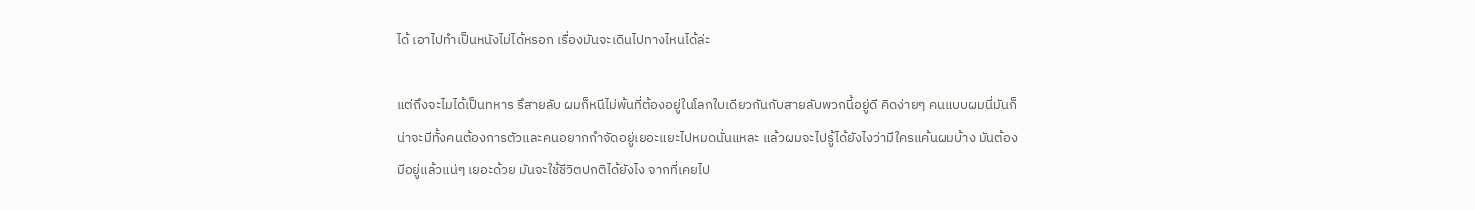ได้ เอาไปทำเป็นหนังไม่ได้หรอก เรื่องมันจะเดินไปทางไหนได้ล่ะ

แต่ถึงจะไมได้เป็นทหาร รึสายลับ ผมก็หนีไม่พ้นที่ต้องอยู่ในโลกใบเดียวกันกับสายลับพวกนี้อยู่ดี คิดง่ายๆ คนแบบผมนี่มันก็น่าจะมีทั้งคนต้องการตัวและคนอยากกำจัดอยู่เยอะแยะไปหมดนั่นแหละ แล้วผมจะไปรู้ได้ยังไงว่ามีใครแค้นผมบ้าง มันต้องมีอยู่แล้วแน่ๆ เยอะด้วย มันจะใช้ชีวิตปกติได้ยังไง จากที่เคยไป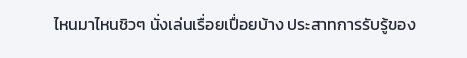ไหนมาไหนชิวๆ นั่งเล่นเรื่อยเปื่อยบ้าง ประสาทการรับรู้ของ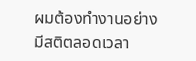ผมต้องทำงานอย่างมีสติตลอดเวลา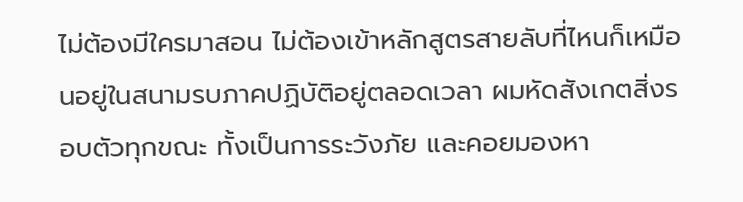ไม่ต้องมีใครมาสอน ไม่ต้องเข้าหลักสูตรสายลับที่ไหนก็เหมือนอยู่ในสนามรบภาคปฏิบัติอยู่ตลอดเวลา ผมหัดสังเกตสิ่งรอบตัวทุกขณะ ทั้งเป็นการระวังภัย และคอยมองหา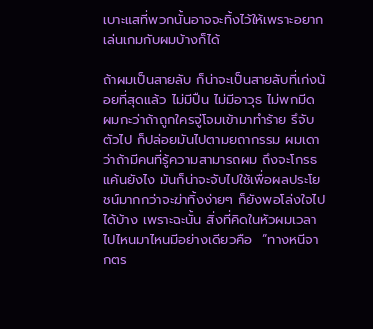เบาะแสที่พวกนั้นอาจจะทิ้งไว้ให้เพราะอยากเล่นเกมกับผมบ้างก็ได้

ถ้าผมเป็นสายลับ ก็น่าจะเป็นสายลับที่เก่งน้อยที่สุดแล้ว ไม่มีปืน ไม่มีอาวุธ ไม่พกมีด ผมกะว่าถ้าถูกใครจู่โจมเข้ามาทำร้าย รึจับตัวไป ก็ปล่อยมันไปตามยถากรรม ผมเดาว่าถ้ามีคนที่รู้ความสามารถผม ถึงจะโกรธแค้นยังไง มันก็น่าจะจับไปใช้เพื่อผลประโยชน์มากกว่าจะฆ่าทิ้งง่ายๆ ก็ยังพอโล่งใจไปได้บ้าง เพราะฉะนั้น สิ่งที่คิดในหัวผมเวลาไปไหนมาไหนมีอย่างเดียวคือ  “ทางหนีจากตร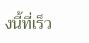งนี้ที่เร็ว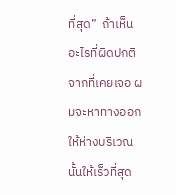ที่สุด”  ถ้าเห็นอะไรที่ผิดปกติจากที่เคยเจอ ผมจะหาทางออกให้ห่างบริเวณนั้นให้เร็วที่สุด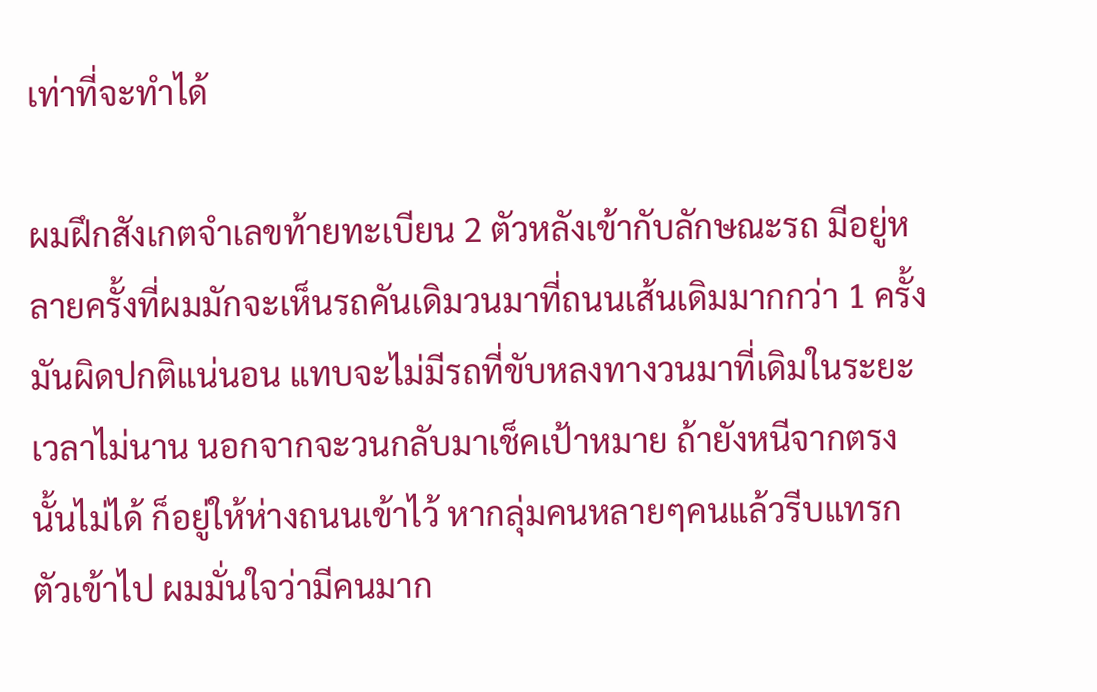เท่าที่จะทำได้

ผมฝึกสังเกตจำเลขท้ายทะเบียน 2 ตัวหลังเข้ากับลักษณะรถ มีอยู่หลายครั้งที่ผมมักจะเห็นรถคันเดิมวนมาที่ถนนเส้นเดิมมากกว่า 1 ครั้ง มันผิดปกติแน่นอน แทบจะไม่มีรถที่ขับหลงทางวนมาที่เดิมในระยะเวลาไม่นาน นอกจากจะวนกลับมาเช็คเป้าหมาย ถ้ายังหนีจากตรงนั้นไม่ได้ ก็อยู่ให้ห่างถนนเข้าไว้ หากลุ่มคนหลายๆคนแล้วรีบแทรกตัวเข้าไป ผมมั่นใจว่ามีคนมาก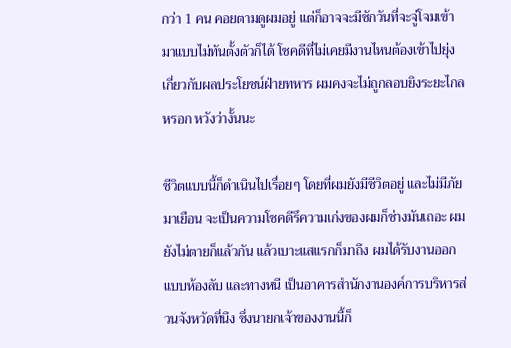กว่า 1 คน คอยตามดูผมอยู่ แต่ก็อาจจะมีซักวันที่จะจู่โจมเข้ามาแบบไม่ทันตั้งตัวก็ได้ โชคดีที่ไม่เคยมีงานไหนต้องเข้าไปยุ่งเกี่ยวกับผลประโยชน์ฝ่ายทหาร ผมคงจะไม่ถูกลอบยิงระยะไกลหรอก หวังว่างั้นนะ

ชีวิตแบบนี้ก็ดำเนินไปเรื่อยๆ โดยที่ผมยังมีชีวิตอยู่ และไม่มีภัยมาเยือน จะเป็นความโชคดีรึความเก่งของผมก็ช่างมันเถอะ ผมยังไม่ตายก็แล้วกัน แล้วเบาะแสแรกก็มาถึง ผมได้รับงานออกแบบห้องลับ และทางหนี เป็นอาคารสำนักงานองค์การบริหารส่วนจังหวัดที่นึง ซึ่งนายกเจ้าของงานนี้ก็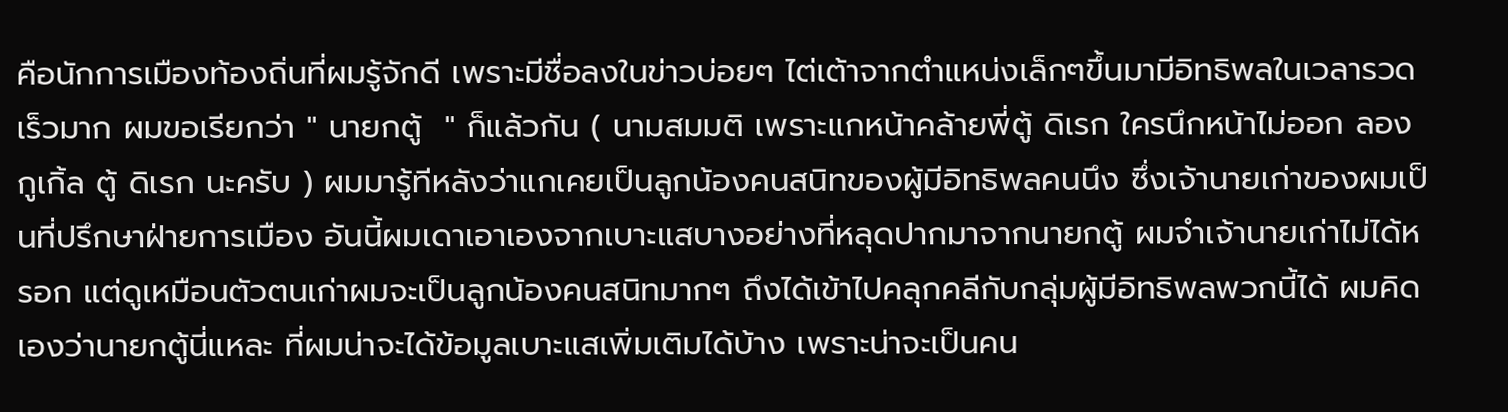คือนักการเมืองท้องถิ่นที่ผมรู้จักดี เพราะมีชื่อลงในข่าวบ่อยๆ ไต่เต้าจากตำแหน่งเล็กๆขึ้นมามีอิทธิพลในเวลารวดเร็วมาก ผมขอเรียกว่า " นายกตู้  " ก็แล้วกัน ( นามสมมติ เพราะแกหน้าคล้ายพี่ตู้ ดิเรก ใครนึกหน้าไม่ออก ลองกูเกิ้ล ตู้ ดิเรก นะครับ ) ผมมารู้ทีหลังว่าแกเคยเป็นลูกน้องคนสนิทของผู้มีอิทธิพลคนนึง ซึ่งเจ้านายเก่าของผมเป็นที่ปรึกษาฝ่ายการเมือง อันนี้ผมเดาเอาเองจากเบาะแสบางอย่างที่หลุดปากมาจากนายกตู้ ผมจำเจ้านายเก่าไม่ได้หรอก แต่ดูเหมือนตัวตนเก่าผมจะเป็นลูกน้องคนสนิทมากๆ ถึงได้เข้าไปคลุกคลีกับกลุ่มผู้มีอิทธิพลพวกนี้ได้ ผมคิดเองว่านายกตู้นี่แหละ ที่ผมน่าจะได้ข้อมูลเบาะแสเพิ่มเติมได้บ้าง เพราะน่าจะเป็นคน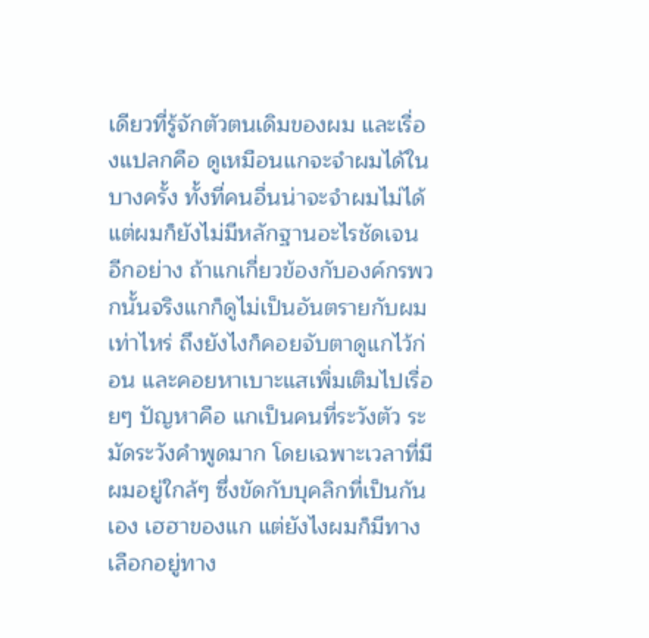เดียวที่รู้จักตัวตนเดิมของผม และเรื่องแปลกคือ ดูเหมือนแกจะจำผมได้ในบางครั้ง ทั้งที่คนอื่นน่าจะจำผมไม่ได้ แต่ผมก็ยังไม่มีหลักฐานอะไรชัดเจน อีกอย่าง ถ้าแกเกี่ยวข้องกับองค์กรพวกนั้นจริงแกก็ดูไม่เป็นอันตรายกับผมเท่าไหร่ ถึงยังไงก็คอยจับตาดูแกไว้ก่อน และคอยหาเบาะแสเพิ่มเติมไปเรื่อยๆ ปัญหาคือ แกเป็นคนที่ระวังตัว ระมัดระวังคำพูดมาก โดยเฉพาะเวลาที่มีผมอยู่ใกล้ๆ ซึ่งขัดกับบุคลิกที่เป็นกันเอง เฮฮาของแก แต่ยังไงผมก็มีทางเลือกอยู่ทาง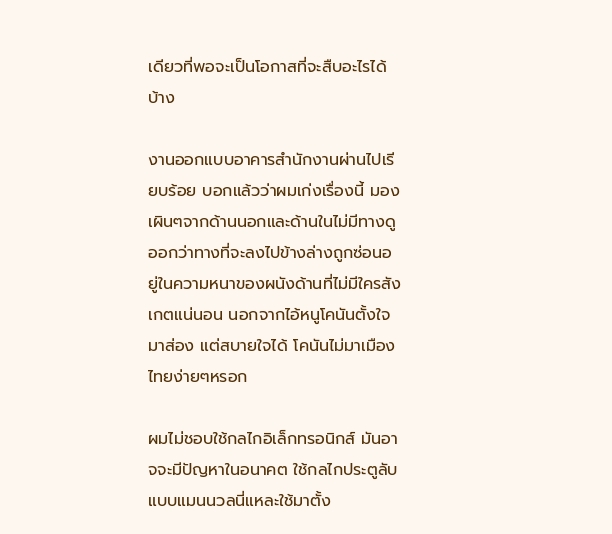เดียวที่พอจะเป็นโอกาสที่จะสืบอะไรได้บ้าง

งานออกแบบอาคารสำนักงานผ่านไปเรียบร้อย บอกแล้วว่าผมเก่งเรื่องนี้ มองเผินๆจากด้านนอกและด้านในไม่มีทางดูออกว่าทางที่จะลงไปข้างล่างถูกซ่อนอยู่ในความหนาของผนังด้านที่ไม่มีใครสังเกตแน่นอน นอกจากไอ้หนูโคนันตั้งใจมาส่อง แต่สบายใจได้ โคนันไม่มาเมืองไทยง่ายๆหรอก

ผมไม่ชอบใช้กลไกอิเล็กทรอนิกส์ มันอาจจะมีปัญหาในอนาคต ใช้กลไกประตูลับแบบแมนนวลนี่แหละใช้มาตั้ง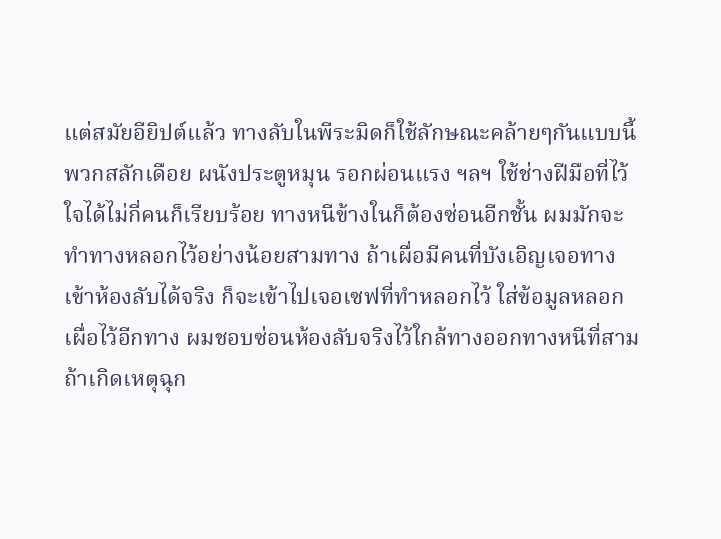แต่สมัยอียิปต์แล้ว ทางลับในพีระมิดก็ใช้ลักษณะคล้ายๆกันแบบนี้ พวกสลักเดือย ผนังประตูหมุน รอกผ่อนแรง ฯลฯ ใช้ช่างฝีมือที่ไว้ใจได้ไม่กี่คนก็เรียบร้อย ทางหนีข้างในก็ต้องซ่อนอีกชั้น ผมมักจะทำทางหลอกไว้อย่างน้อยสามทาง ถ้าเผื่อมีคนที่บังเอิญเจอทางเข้าห้องลับได้จริง ก็จะเข้าไปเจอเซฟที่ทำหลอกไว้ ใส่ข้อมูลหลอกเผื่อไว้อีกทาง ผมชอบซ่อนห้องลับจริงไว้ใกล้ทางออกทางหนีที่สาม ถ้าเกิดเหตุฉุก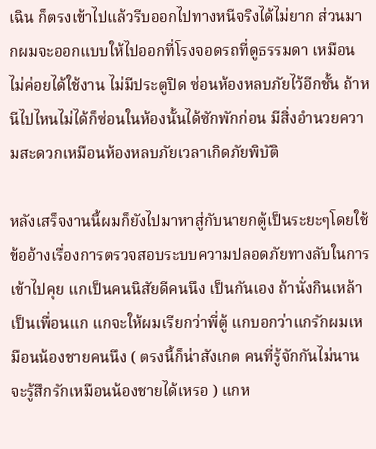เฉิน ก็ตรงเข้าไปแล้วรีบออกไปทางหนีจริงได้ไม่ยาก ส่วนมากผมจะออกแบบให้ไปออกที่โรงจอดรถที่ดูธรรมดา เหมือนไม่ค่อยได้ใช้งาน ไม่มีประตูปิด ซ่อนห้องหลบภัยไว้อีกชั้น ถ้าหนีไปไหนไม่ได้ก็ซ่อนในห้องนั้นได้ซักพักก่อน มีสิ่งอำนวยความสะดวกเหมือนห้องหลบภัยเวลาเกิดภัยพิบัติ

หลังเสร็จงานนี้ผมก็ยังไปมาหาสู่กับนายกตู้เป็นระยะๆโดยใช้ข้ออ้างเรื่องการตรวจสอบระบบความปลอดภัยทางลับในการเข้าไปคุย แกเป็นคนนิสัยดีคนนึง เป็นกันเอง ถ้านั่งกินเหล้าเป็นเพื่อนแก แกจะให้ผมเรียกว่าพี่ตู้ แกบอกว่าแกรักผมเหมือนน้องชายคนนึง ( ตรงนี้ก็น่าสังเกต คนที่รู้จักกันไม่นาน จะรู้สึกรักเหมือนน้องชายได้เหรอ ) แกห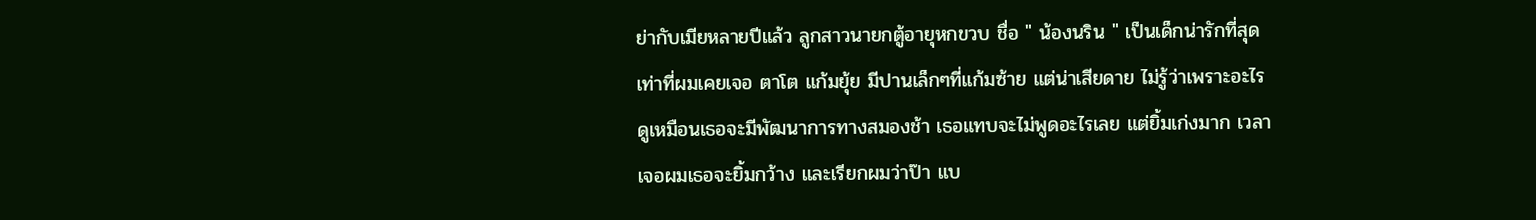ย่ากับเมียหลายปีแล้ว ลูกสาวนายกตู้อายุหกขวบ ชื่อ " น้องนริน " เป็นเด็กน่ารักที่สุดเท่าที่ผมเคยเจอ ตาโต แก้มยุ้ย มีปานเล็กๆที่แก้มซ้าย แต่น่าเสียดาย ไม่รู้ว่าเพราะอะไร ดูเหมือนเธอจะมีพัฒนาการทางสมองช้า เธอแทบจะไม่พูดอะไรเลย แต่ยิ้มเก่งมาก เวลาเจอผมเธอจะยิ้มกว้าง และเรียกผมว่าป๊า แบ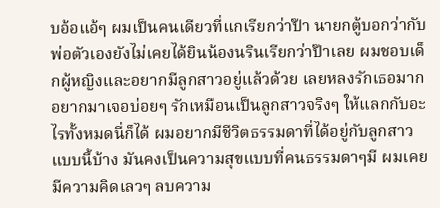บอ้อแอ้ๆ ผมเป็นคนเดียวที่แกเรียกว่าป๊า นายกตู้บอกว่ากับพ่อตัวเองยังไม่เคยได้ยินน้องนรินเรียกว่าป๊าเลย ผมชอบเด็กผู้หญิงและอยากมีลูกสาวอยู่แล้วด้วย เลยหลงรักเธอมาก อยากมาเจอบ่อยๆ รักเหมือนเป็นลูกสาวจริงๆ ให้แลกกับอะไรทั้งหมดนี่ก็ได้ ผมอยากมีชีวิตธรรมดาที่ได้อยู่กับลูกสาวแบบนี้บ้าง มันคงเป็นความสุขแบบที่คนธรรมดาๆมี ผมเคยมีความคิดเลวๆ ลบความ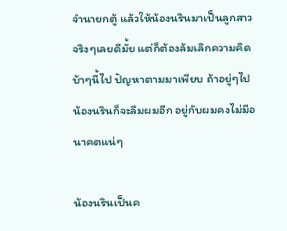จำนายกตู้ แล้วให้น้องนรินมาเป็นลูกสาวจริงๆเลยดีมั้ย แต่ก็ต้องล้มเลิกความคิดบ้าๆนี้ไป ปัญหาตามมาเพียบ ถ้าอยู่ๆไป น้องนรินก็จะลืมผมอีก อยู่กับผมคงไม่มีอนาคตแน่ๆ

น้องนรินเป็นค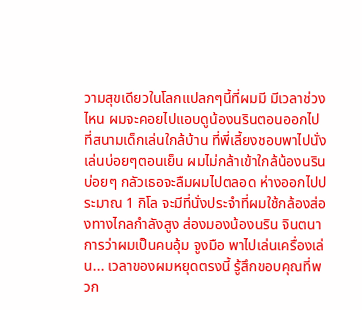วามสุขเดียวในโลกแปลกๆนี้ที่ผมมี มีเวลาช่วงไหน ผมจะคอยไปแอบดูน้องนรินตอนออกไปที่สนามเด็กเล่นใกล้บ้าน ที่พี่เลี้ยงชอบพาไปนั่งเล่นบ่อยๆตอนเย็น ผมไม่กล้าเข้าใกล้น้องนรินบ่อยๆ กลัวเธอจะลืมผมไปตลอด ห่างออกไปประมาณ 1 กิโล จะมีที่นั่งประจำที่ผมใช้กล้องส่องทางไกลกำลังสูง ส่องมองน้องนริน จินตนาการว่าผมเป็นคนอุ้ม จูงมือ พาไปเล่นเครื่องเล่น... เวลาของผมหยุดตรงนี้ รู้สึกขอบคุณที่พวก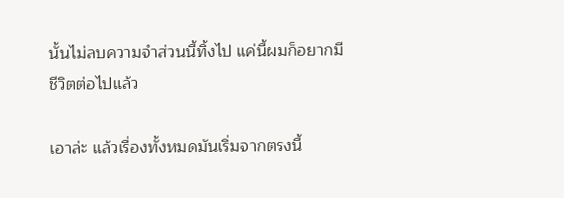นั้นไม่ลบความจำส่วนนี้ทิ้งไป แค่นี้ผมก็อยากมีชีวิตต่อไปแล้ว

เอาล่ะ แล้วเรื่องทั้งหมดมันเริ่มจากตรงนี้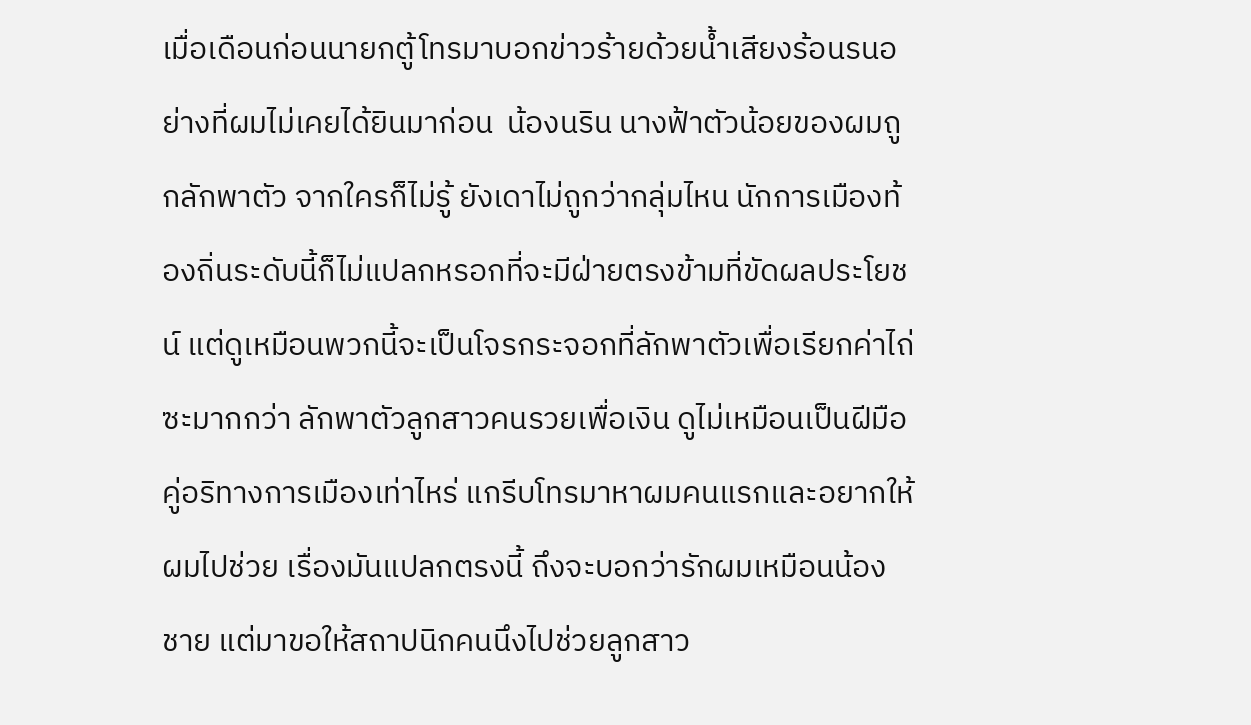เมื่อเดือนก่อนนายกตู้โทรมาบอกข่าวร้ายด้วยน้ำเสียงร้อนรนอย่างที่ผมไม่เคยได้ยินมาก่อน  น้องนริน นางฟ้าตัวน้อยของผมถูกลักพาตัว จากใครก็ไม่รู้ ยังเดาไม่ถูกว่ากลุ่มไหน นักการเมืองท้องถิ่นระดับนี้ก็ไม่แปลกหรอกที่จะมีฝ่ายตรงข้ามที่ขัดผลประโยชน์ แต่ดูเหมือนพวกนี้จะเป็นโจรกระจอกที่ลักพาตัวเพื่อเรียกค่าไถ่ซะมากกว่า ลักพาตัวลูกสาวคนรวยเพื่อเงิน ดูไม่เหมือนเป็นฝีมือคู่อริทางการเมืองเท่าไหร่ แกรีบโทรมาหาผมคนแรกและอยากให้ผมไปช่วย เรื่องมันแปลกตรงนี้ ถึงจะบอกว่ารักผมเหมือนน้องชาย แต่มาขอให้สถาปนิกคนนึงไปช่วยลูกสาว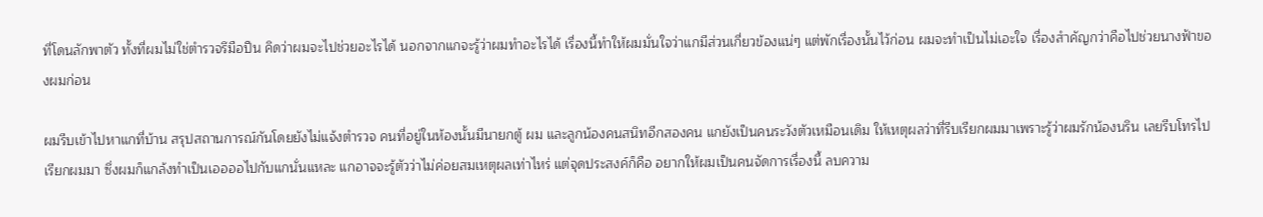ที่โดนลักพาตัว ทั้งที่ผมไม่ใช่ตำรวจรึมือปืน คิดว่าผมจะไปช่วยอะไรได้ นอกจากแกจะรู้ว่าผมทำอะไรได้ เรื่องนี้ทำให้ผมมั่นใจว่าแกมีส่วนเกี่ยวข้องแน่ๆ แต่พักเรื่องนั้นไว้ก่อน ผมจะทำเป็นไม่เอะใจ เรื่องสำคัญกว่าคือไปช่วยนางฟ้าของผมก่อน

ผมรีบเข้าไปหาแกที่บ้าน สรุปสถานการณ์กันโดยยังไม่แจ้งตำรวจ คนที่อยู่ในห้องนั้นมีนายกตู้ ผม และลูกน้องคนสนิทอีกสองคน แกยังเป็นคนระวังตัวเหมือนเดิม ให้เหตุผลว่าที่รีบเรียกผมมาเพราะรู้ว่าผมรักน้องนริน เลยรีบโทรไปเรียกผมมา ซึ่งผมก็แกล้งทำเป็นเออออไปกับแกนั่นแหละ แกอาจจะรู้ตัวว่าไม่ค่อยสมเหตุผลเท่าไหร่ แต่จุดประสงค์ก็คือ อยากให้ผมเป็นคนจัดการเรื่องนี้ ลบความ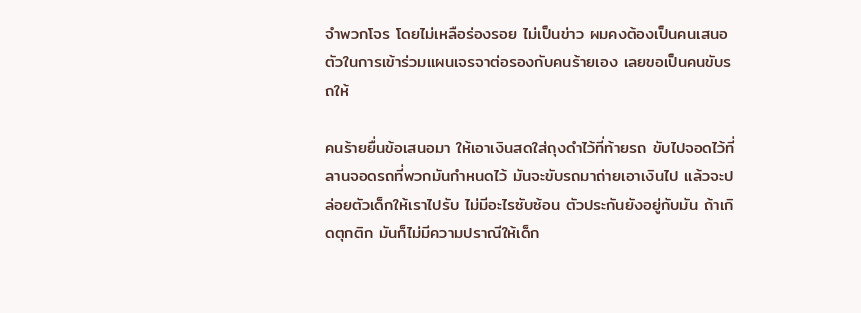จำพวกโจร โดยไม่เหลือร่องรอย ไม่เป็นข่าว ผมคงต้องเป็นคนเสนอตัวในการเข้าร่วมแผนเจรจาต่อรองกับคนร้ายเอง เลยขอเป็นคนขับรถให้

คนร้ายยื่นข้อเสนอมา ให้เอาเงินสดใส่ถุงดำไว้ที่ท้ายรถ ขับไปจอดไว้ที่ลานจอดรถที่พวกมันกำหนดไว้ มันจะขับรถมาถ่ายเอาเงินไป แล้วจะปล่อยตัวเด็กให้เราไปรับ ไม่มีอะไรซับซ้อน ตัวประกันยังอยู่กับมัน ถ้าเกิดตุกติก มันก็ไม่มีความปราณีให้เด็ก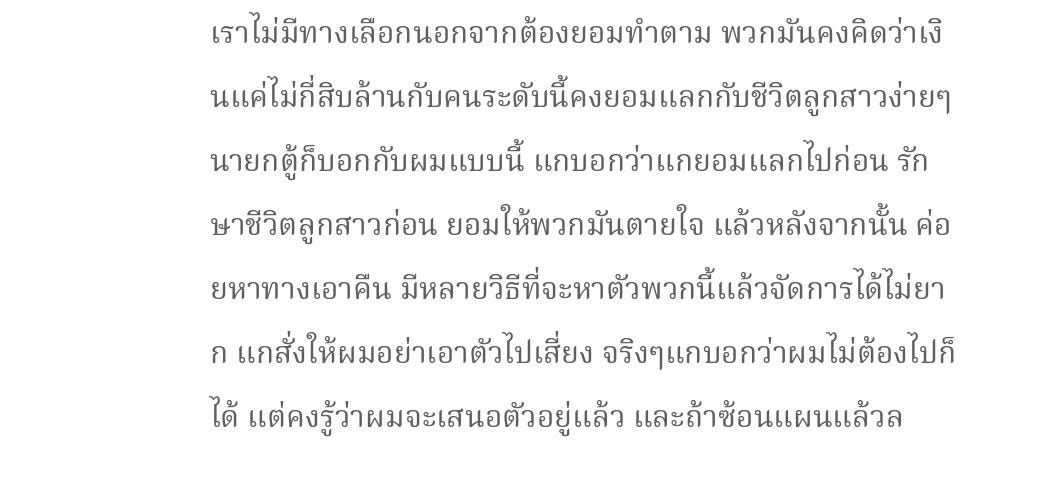เราไม่มีทางเลือกนอกจากต้องยอมทำตาม พวกมันคงคิดว่าเงินแค่ไม่กี่สิบล้านกับคนระดับนี้คงยอมแลกกับชีวิตลูกสาวง่ายๆ นายกตู้ก็บอกกับผมแบบนี้ แกบอกว่าแกยอมแลกไปก่อน รักษาชีวิตลูกสาวก่อน ยอมให้พวกมันตายใจ แล้วหลังจากนั้น ค่อยหาทางเอาคืน มีหลายวิธีที่จะหาตัวพวกนี้แล้วจัดการได้ไม่ยาก แกสั่งให้ผมอย่าเอาตัวไปเสี่ยง จริงๆแกบอกว่าผมไม่ต้องไปก็ได้ แต่คงรู้ว่าผมจะเสนอตัวอยู่แล้ว และถ้าซ้อนแผนแล้วล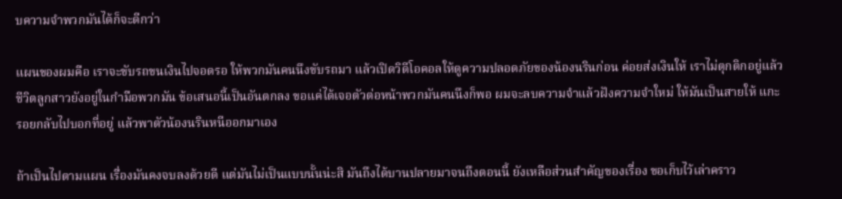บความจำพวกมันได้ก็จะดีกว่า

แผนของผมคือ เราจะขับรถขนเงินไปจอดรอ ให้พวกมันคนนึงขับรถมา แล้วเปิดวิดีโอคอลให้ดูความปลอดภัยของน้องนรินก่อน ค่อยส่งเงินให้ เราไม่ตุกติกอยู่แล้ว ชีวิตลูกสาวยังอยู่ในกำมือพวกมัน ข้อเสนอนี้เป็นอันตกลง ขอแค่ได้เจอตัวต่อหน้าพวกมันคนนึงก็พอ ผมจะลบความจำแล้วฝังความจำใหม่ ให้มันเป็นสายให้ แกะรอยกลับไปบอกที่อยู่ แล้วพาตัวน้องนรินหนีออกมาเอง

ถ้าเป็นไปตามแผน เรื่องมันคงจบลงด้วยดี แต่มันไม่เป็นแบบนั้นน่ะสิ มันถึงได้บานปลายมาจนถึงตอนนี้ ยังเหลือส่วนสำคัญของเรื่อง ขอเก็บไว้เล่าคราว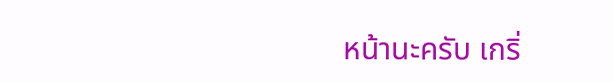หน้านะครับ เกริ่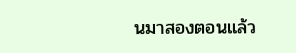นมาสองตอนแล้ว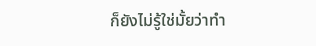ก็ยังไม่รู้ใช่มั้ยว่าทำ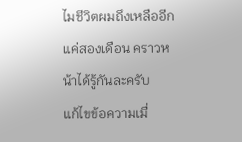ไมชีวิตผมถึงเหลืออีกแค่สองเดือน คราวหน้าได้รู้กันละครับ
แก้ไขข้อความเมื่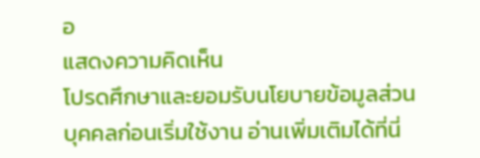อ
แสดงความคิดเห็น
โปรดศึกษาและยอมรับนโยบายข้อมูลส่วนบุคคลก่อนเริ่มใช้งาน อ่านเพิ่มเติมได้ที่นี่